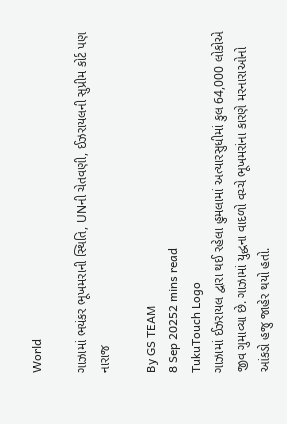World

ગાઝામાં ભયંકર ભૂખમરાની સ્થિતિ, UNની ચેતવણી, ઈઝરાયલની સુપ્રીમ કોર્ટ પણ નારાજ

By GS TEAM
8 Sep 20252 mins read
TukuTouch Logo
ગાઝામાં ઈઝરાયલ દ્વારા થઈ રહેલા હુમલામાં અત્યારસુધીમાં કુલ 64,000 લોકોએ જીવ ગુમાવ્યા છે. ગાઝામાં યુદ્ધના વાદળો વચ્ચે ભૂખમરાંના કારણે મરનારાઓનો આંકડો હજુ જાહેર થયો હતો.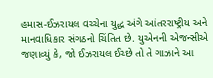હમાસ-ઈઝરાયલ વચ્ચેના યુદ્ધ અંગે આંતરરાષ્ટ્રીય અને માનવાધિકાર સંગઠનો ચિંતિત છે. યુએનની એજન્સીએ જણાવ્યું કે, જો ઈઝરાયલ ઈચ્છે તો તે ગાઝાને આ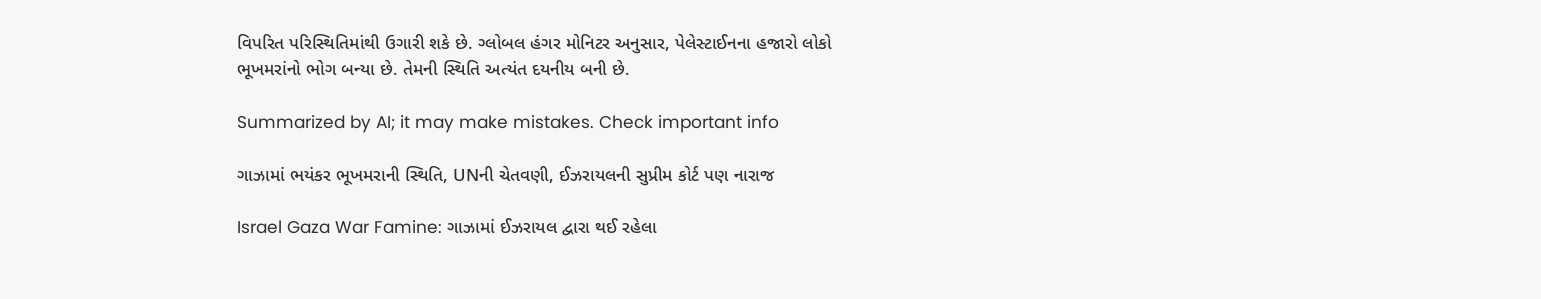વિપરિત પરિસ્થિતિમાંથી ઉગારી શકે છે. ગ્લોબલ હંગર મોનિટર અનુસાર, પેલેસ્ટાઈનના હજારો લોકો ભૂખમરાંનો ભોગ બન્યા છે. તેમની સ્થિતિ અત્યંત દયનીય બની છે.

Summarized by AI; it may make mistakes. Check important info

ગાઝામાં ભયંકર ભૂખમરાની સ્થિતિ, UNની ચેતવણી, ઈઝરાયલની સુપ્રીમ કોર્ટ પણ નારાજ

Israel Gaza War Famine: ગાઝામાં ઈઝરાયલ દ્વારા થઈ રહેલા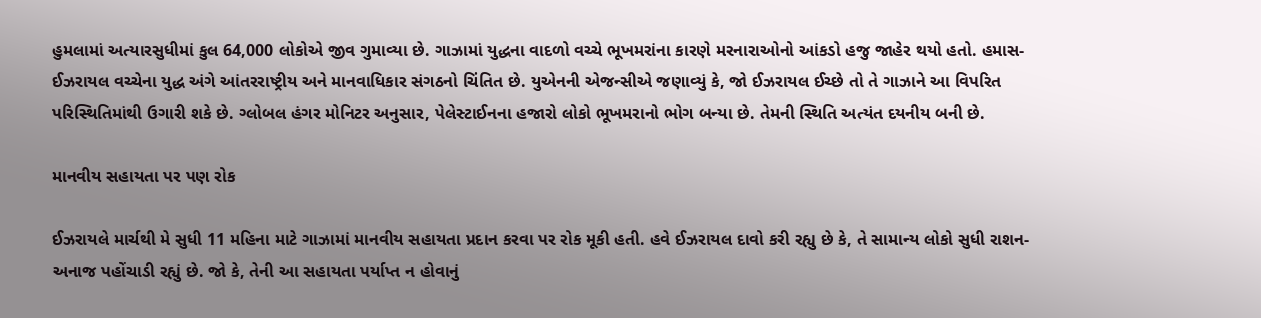હુમલામાં અત્યારસુધીમાં કુલ 64,000 લોકોએ જીવ ગુમાવ્યા છે. ગાઝામાં યુદ્ધના વાદળો વચ્ચે ભૂખમરાંના કારણે મરનારાઓનો આંકડો હજુ જાહેર થયો હતો. હમાસ-ઈઝરાયલ વચ્ચેના યુદ્ધ અંગે આંતરરાષ્ટ્રીય અને માનવાધિકાર સંગઠનો ચિંતિત છે. યુએનની એજન્સીએ જણાવ્યું કે, જો ઈઝરાયલ ઈચ્છે તો તે ગાઝાને આ વિપરિત પરિસ્થિતિમાંથી ઉગારી શકે છે. ગ્લોબલ હંગર મોનિટર અનુસાર, પેલેસ્ટાઈનના હજારો લોકો ભૂખમરાનો ભોગ બન્યા છે. તેમની સ્થિતિ અત્યંત દયનીય બની છે.

માનવીય સહાયતા પર પણ રોક

ઈઝરાયલે માર્ચથી મે સુધી 11 મહિના માટે ગાઝામાં માનવીય સહાયતા પ્રદાન કરવા પર રોક મૂકી હતી. હવે ઈઝરાયલ દાવો કરી રહ્યુ છે કે, તે સામાન્ય લોકો સુધી રાશન-અનાજ પહોંચાડી રહ્યું છે. જો કે, તેની આ સહાયતા પર્યાપ્ત ન હોવાનું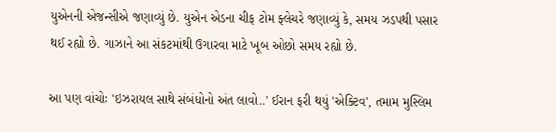યુએનની એજન્સીએ જણાવ્યું છે. યુએન એડના ચીફ ટોમ ફ્લેચરે જણાવ્યું કે, સમય ઝડપથી પસાર થઈ રહ્યો છે. ગાઝાને આ સંકટમાંથી ઉગારવા માટે ખૂબ ઓછો સમય રહ્યો છે.

આ પણ વાંચોઃ 'ઇઝરાયલ સાથે સંબંધોનો અંત લાવો..' ઈરાન ફરી થયું 'એક્ટિવ', તમામ મુસ્લિમ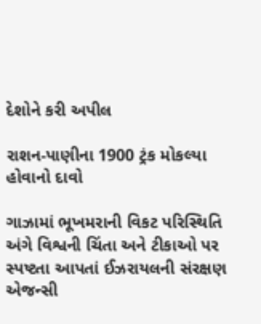દેશોને કરી અપીલ

રાશન-પાણીના 1900 ટ્રંક મોકલ્યા હોવાનો દાવો

ગાઝામાં ભૂખમરાની વિકટ પરિસ્થિતિ અંગે વિશ્વની ચિંતા અને ટીકાઓ પર સ્પષ્ટતા આપતાં ઈઝરાયલની સંરક્ષણ એજન્સી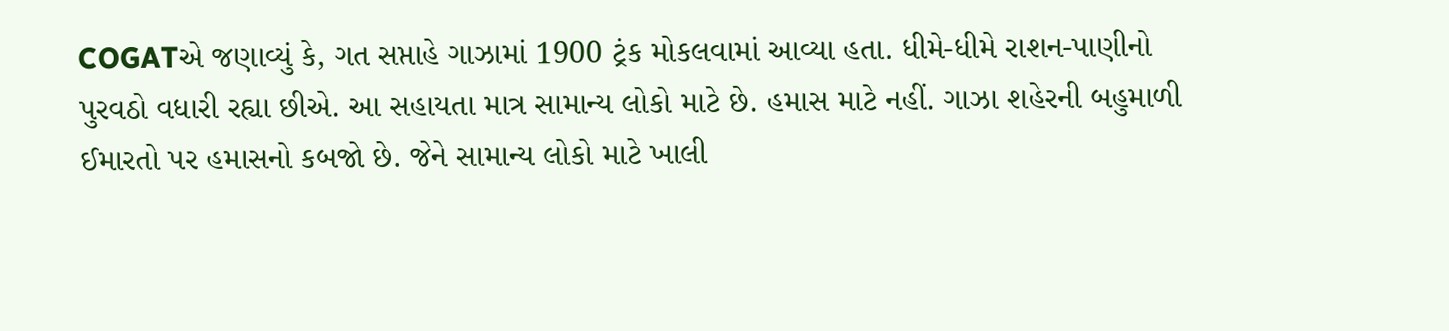COGATએ જણાવ્યું કે, ગત સપ્તાહે ગાઝામાં 1900 ટ્રંક મોકલવામાં આવ્યા હતા. ધીમે-ધીમે રાશન-પાણીનો પુરવઠો વધારી રહ્યા છીએ. આ સહાયતા માત્ર સામાન્ય લોકો માટે છે. હમાસ માટે નહીં. ગાઝા શહેરની બહુમાળી ઈમારતો પર હમાસનો કબજો છે. જેને સામાન્ય લોકો માટે ખાલી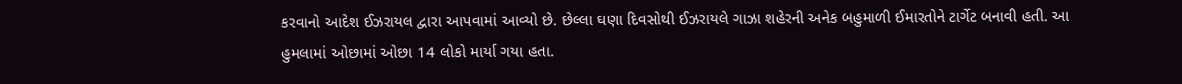કરવાનો આદેશ ઈઝરાયલ દ્વારા આપવામાં આવ્યો છે. છેલ્લા ઘણા દિવસોથી ઈઝરાયલે ગાઝા શહેરની અનેક બહુમાળી ઈમારતોને ટાર્ગેટ બનાવી હતી. આ હુમલામાં ઓછામાં ઓછા 14 લોકો માર્યા ગયા હતા.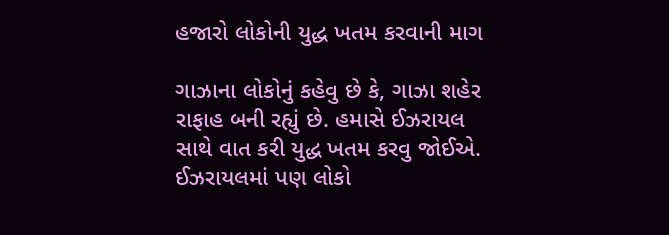હજારો લોકોની યુદ્ધ ખતમ કરવાની માગ

ગાઝાના લોકોનું કહેવુ છે કે, ગાઝા શહેર રાફાહ બની રહ્યું છે. હમાસે ઈઝરાયલ સાથે વાત કરી યુદ્ધ ખતમ કરવુ જોઈએ. ઈઝરાયલમાં પણ લોકો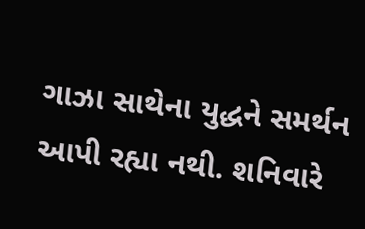ગાઝા સાથેના યુદ્ધને સમર્થન આપી રહ્યા નથી. શનિવારે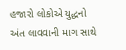હજારો લોકોએ યુદ્ધનો અંત લાવવાની માગ સાથે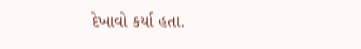દેખાવો કર્યા હતા.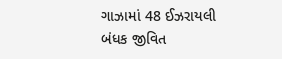ગાઝામાં 48 ઈઝરાયલી બંધક જીવિત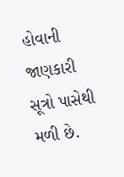હોવાની જાણકારી સૂત્રો પાસેથી મળી છે.